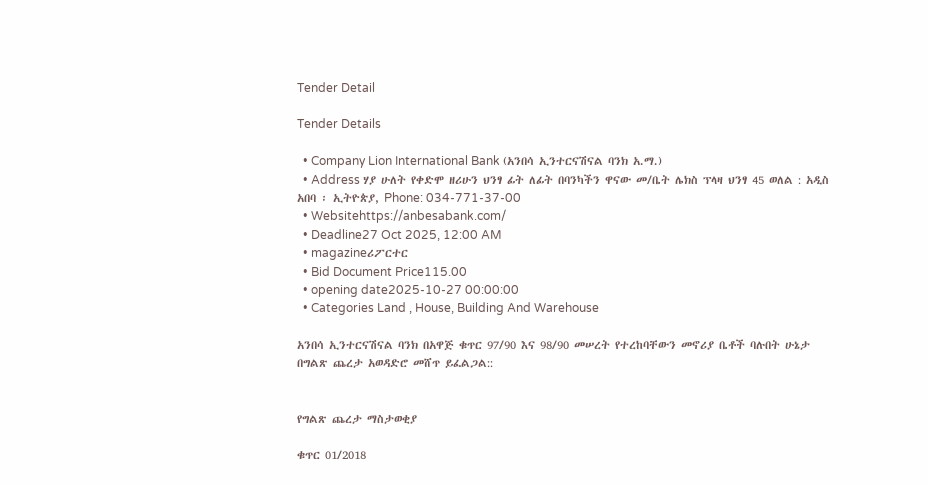Tender Detail

Tender Details

  • Company Lion International Bank (አንበሳ ኢንተርናሽናል ባንክ አ.ማ.)
  • Address ሃያ ሁለት የቀድሞ ዘሪሁን ህንፃ ፊት ለፊት በባንካችን ዋናው መ/ቤት ሌክስ ፕላዛ ህንፃ 45 ወለል : አዲስ አበባ ፡ ኢትዮጵያ, Phone: 034-771-37-00
  • Websitehttps://anbesabank.com/
  • Deadline27 Oct 2025, 12:00 AM
  • magazineሪፖርተር
  • Bid Document Price115.00
  • opening date2025-10-27 00:00:00
  • Categories Land , House, Building And Warehouse

አንበሳ ኢንተርናሽናል ባንክ በአዋጅ ቁጥር 97/90 እና 98/90 መሠረት የተረከባቸውን መኖሪያ ቤቶች ባሉበት ሁኔታ በግልጽ ጨረታ አወዳድሮ መሸጥ ይፈልጋል::


የግልጽ ጨረታ ማስታወቂያ

ቁጥር 01/2018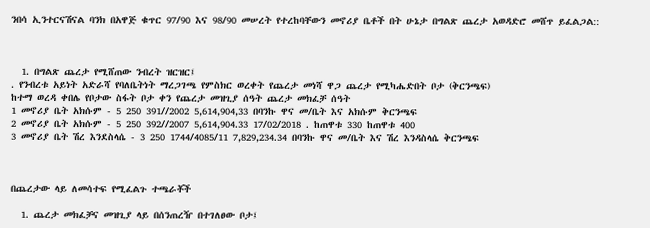ንበሳ ኢንተርናሽናል ባንክ በአዋጅ ቁጥር 97/90 እና 98/90 መሠረት የተረከባቸውን መኖሪያ ቤቶች በት ሁኔታ በግልጽ ጨረታ አወዳድሮ መሸጥ ይፈልጋል::



  1. በግልጽ ጨረታ የሚሸጠው ንብረት ዝርዝር፤
. የንብረቱ አይነት አድራሻ የባለቤትነት ማረጋገጫ የምስክር ወረቀት የጨረታ መነሻ ዋጋ ጨረታ የሚካሔድበት ቦታ (ቅርንጫፍ)
ከተማ ወረዳ ቀበሌ የቦታው ስፋት ቦታ ቀን የጨረታ መዝጊያ ሰዓት ጨረታ መክፈቻ ሰዓት
1 መኖሪያ ቤት አክሱም - 5 250 391//2002 5,614,904,33 በባንኩ ዋና መ/ቤት እና አክሱም ቅርንጫፍ
2 መኖሪያ ቤት አክሱም - 5 250 392//2007 5,614,904.33 17/02/2018 . ከጠዋቱ 330 ከጠዋቱ 400
3 መኖሪያ ቤት ሽረ እንደስላሴ - 3 250 1744/4085/11 7,829,234.34 በባንኩ ዋና መ/ቤት እና ሽረ እንዳስላሴ ቅርንጫፍ



በጨረታው ላይ ለመሳተፍ የሚፈልጉ ተጫራቾች

  1. ጨረታ መክፈቻና መዝጊያ ላይ በሰንጠረዥ በተገለፀው ቦታ፤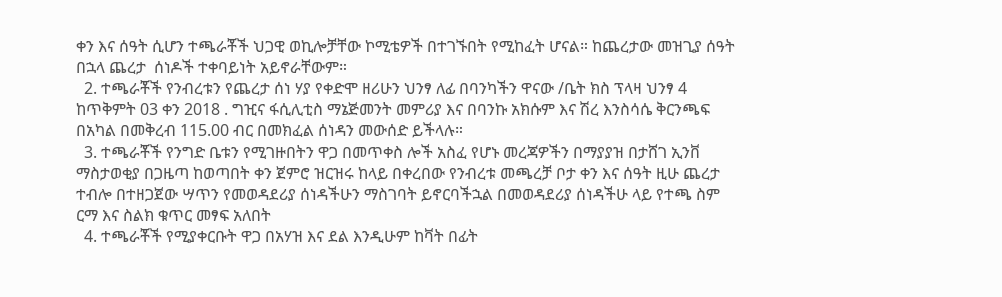ቀን እና ሰዓት ሲሆን ተጫራቾች ህጋዊ ወኪሎቻቸው ኮሚቴዎች በተገኙበት የሚከፈት ሆናል። ከጨረታው መዝጊያ ሰዓት በኋላ ጨረታ  ሰነዶች ተቀባይነት አይኖራቸውም።
  2. ተጫራቾች የንብረቱን የጨረታ ሰነ ሃያ የቀድሞ ዘሪሁን ህንፃ ለፊ በባንካችን ዋናው /ቤት ክስ ፕላዛ ህንፃ 4 ከጥቅምት 03 ቀን 2018 . ግዢና ፋሲሊቲስ ማኔጅመንት መምሪያ እና በባንኩ አክሱም እና ሽረ እንስሳሴ ቅርንጫፍ በአካል በመቅረብ 115.00 ብር በመክፈል ሰነዳን መውሰድ ይችላሉ።
  3. ተጫራቾች የንግድ ቤቱን የሚገዙበትን ዋጋ በመጥቀስ ሎች አስፈ የሆኑ መረጃዎችን በማያያዝ በታሸገ ኢንቨ ማስታወቂያ በጋዜጣ ከወጣበት ቀን ጀምሮ ዝርዝሩ ከላይ በቀረበው የንብረቱ መጫረቻ ቦታ ቀን እና ሰዓት ዚሁ ጨረታ ተብሎ በተዘጋጀው ሣጥን የመወዳደሪያ ሰነዳችሁን ማስገባት ይኖርባችኋል በመወዳደሪያ ሰነዳችሁ ላይ የተጫ ስም ርማ እና ስልክ ቁጥር መፃፍ አለበት
  4. ተጫራቾች የሚያቀርቡት ዋጋ በአሃዝ እና ደል እንዲሁም ከቫት በፊት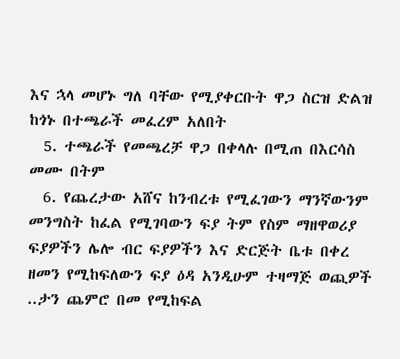እና ኋላ መሆኑ ግለ ባቸው የሚያቀርቡት ዋጋ ስርዝ ድልዝ ከጎኑ በተጫራች መፈረም አለበት
  5. ተጫራች የመጫረቻ ዋጋ በቀላሉ በሚጠ በእርሳስ መሙ በትም
  6. የጨረታው አሸና ከንብረቱ የሚፈገውን ማንኛውንም መንግስት ከፈል የሚገባውን ፍያ ትም የስም ማዘዋወሪያ ፍያዎችን ሌሎ ብር ፍያዎችን እና ድርጅት ቤቱ በቀረ ዘመን የሚከፍለውን ፍያ ዕዳ አንዲሁም ተዛማጅ ወጪዎች ..ታን ጨምሮ በመ የሚከፍል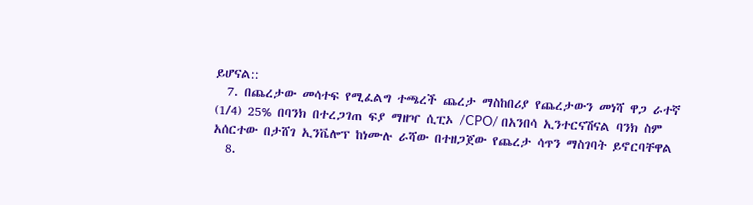ይሆናል::
  7. በጨረታው መሳተፍ የሚፈልግ ተጫረች ጨረታ ማስከበሪያ የጨረታውን መነሻ ዋጋ ራተኛ (1/4) 25% በባንክ በተረጋገጠ ፍያ ማዘዣ ሲፒኦ /CPO/ በአንበሳ ኢንተርናሽናል ባንክ ስም አሰርተው በታሸገ ኢንቬሎፕ ከነሙሉ ራሻው በተዘጋጀው የጨረታ ሳጥን ማስገባት ይኖርባቸዋል
  8.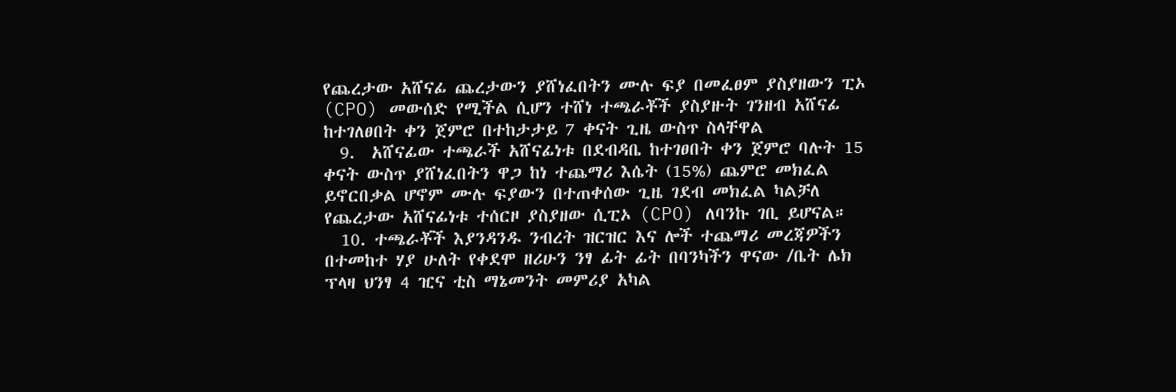የጨረታው አሸናፊ ጨረታውን ያሸነፈበትን ሙሉ ፍያ በመፈፀም ያስያዘውን ፒኦ (CPO) መውሰድ የሚችል ሲሆን ተሸነ ተጫራቾች ያስያዙት ገንዘብ አሸናፊ ከተገለፀበት ቀን ጀምሮ በተከታታይ 7 ቀናት ጊዜ ውስጥ ስላቸዋል
  9.  አሸናፊው ተጫራች አሸናፊነቱ በደብዳቤ ከተገፀበት ቀን ጀምሮ ባሉት 15 ቀናት ውስጥ ያሸነፈበትን ዋጋ ከነ ተጨማሪ እሴት (15%) ጨምሮ መክፈል ይኖርበቃል ሆኖም ሙሉ ፍያውን በተጠቀሰው ጊዜ ገደብ መክፈል ካልቻለ የጨረታው አሸናፊነቱ ተሰርዞ ያስያዘው ሲፒኦ (CPO) ለባንኩ ገቢ ይሆናል።
  10. ተጫራቾች እያንዳንዱ ንብረት ዝርዝር እና ሎች ተጨማሪ መረጃዎችን በተመከተ ሃያ ሁለት የቀደሞ ዘሪሁን ንፃ ፊት ፊት በባንካችን ዋናው /ቤት ሌክ ፕላዛ ህንፃ 4 ዢና ቲስ ማኔመንት መምሪያ አካል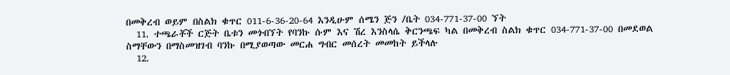በመቅረብ ወይም በስልክ ቁጥር 011-6-36-20-64 እንዲሁም ሰሜን ጅን /ቤት 034-771-37-00 ኘት
  11. ተጫራቾች ርጅት ቤቱን መጎብኘት የባንኩ ሱም እና ሽረ እንስላሴ ቅርንጫፍ ካል በመቅረብ ስልክ ቁጥር 034-771-37-00 በመደወል ስማቸውን በማስመዝገብ ባንኩ በሚያወጣው መርሐ ግብር መሰረት መመከት ይችላሉ
  12.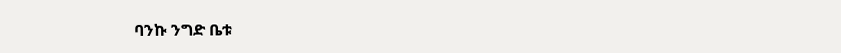ባንኩ ንግድ ቤቱ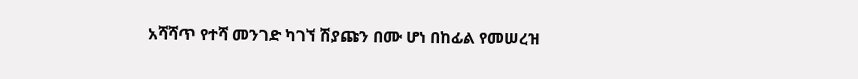አሻሻጥ የተሻ መንገድ ካገኘ ሽያጩን በሙ ሆነ በከፊል የመሠረዝ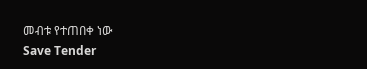መብቱ የተጠበቀ ነው
Save Tender